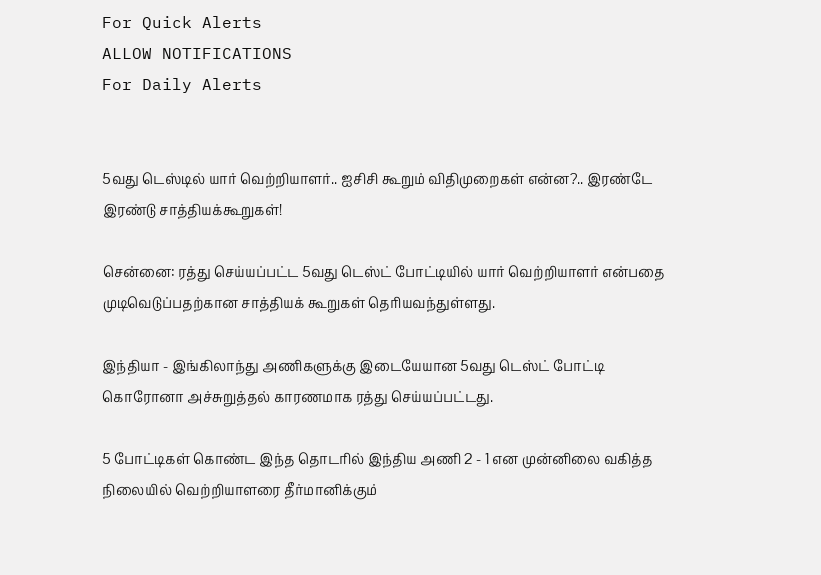For Quick Alerts
ALLOW NOTIFICATIONS
For Daily Alerts


5வது டெஸ்டில் யார் வெற்றியாளர்.. ஐசிசி கூறும் விதிமுறைகள் என்ன?.. இரண்டே இரண்டு சாத்தியக்கூறுகள்!

சென்னை: ரத்து செய்யப்பட்ட 5வது டெஸ்ட் போட்டியில் யார் வெற்றியாளர் என்பதை முடிவெடுப்பதற்கான சாத்தியக் கூறுகள் தெரியவந்துள்ளது.

இந்தியா - இங்கிலாந்து அணிகளுக்கு இடையேயான 5வது டெஸ்ட் போட்டி கொரோனா அச்சுறுத்தல் காரணமாக ரத்து செய்யப்பட்டது.

5 போட்டிகள் கொண்ட இந்த தொடரில் இந்திய அணி 2 - 1 என முன்னிலை வகித்த நிலையில் வெற்றியாளரை தீர்மானிக்கும்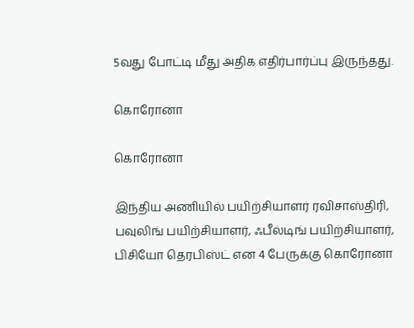5வது போட்டி மீது அதிக எதிர்பார்ப்பு இருந்தது.

கொரோனா

கொரோனா

இந்திய அணியில் பயிற்சியாளர் ரவிசாஸ்திரி, பவுலிங் பயிற்சியாளர், ஃபீல்டிங் பயிற்சியாளர், பிசியோ தெரபிஸ்ட் என 4 பேருக்கு கொரோனா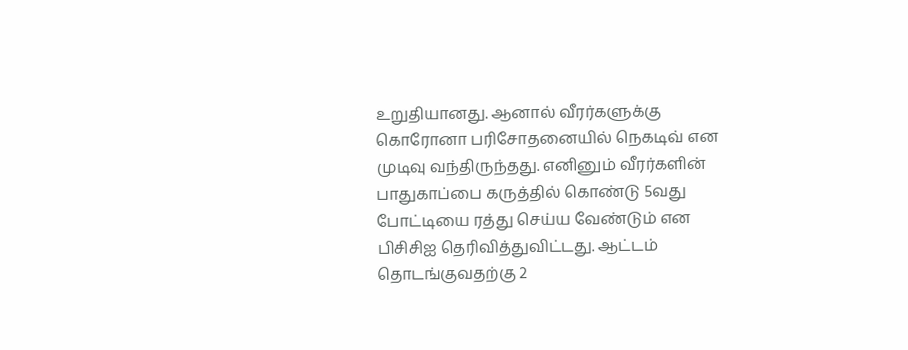உறுதியானது. ஆனால் வீரர்களுக்கு கொரோனா பரிசோதனையில் நெகடிவ் என முடிவு வந்திருந்தது. எனினும் வீரர்களின் பாதுகாப்பை கருத்தில் கொண்டு 5வது போட்டியை ரத்து செய்ய வேண்டும் என பிசிசிஐ தெரிவித்துவிட்டது. ஆட்டம் தொடங்குவதற்கு 2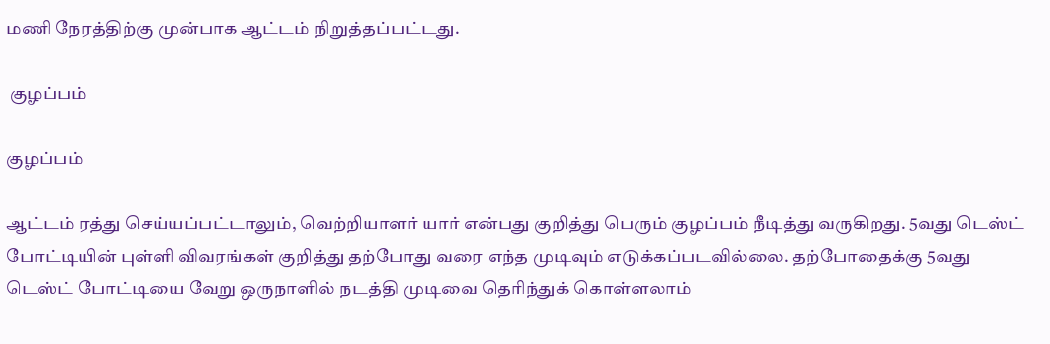மணி நேரத்திற்கு முன்பாக ஆட்டம் நிறுத்தப்பட்டது.

 குழப்பம்

குழப்பம்

ஆட்டம் ரத்து செய்யப்பட்டாலும், வெற்றியாளர் யார் என்பது குறித்து பெரும் குழப்பம் நீடித்து வருகிறது. 5வது டெஸ்ட் போட்டியின் புள்ளி விவரங்கள் குறித்து தற்போது வரை எந்த முடிவும் எடுக்கப்படவில்லை. தற்போதைக்கு 5வது டெஸ்ட் போட்டியை வேறு ஒருநாளில் நடத்தி முடிவை தெரிந்துக் கொள்ளலாம்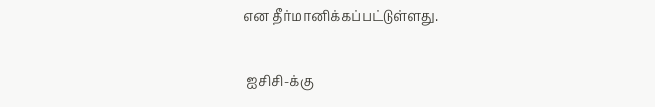என தீர்மானிக்கப்பட்டுள்ளது.

 ஐசிசி-க்கு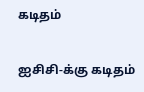கடிதம்

ஐசிசி-க்கு கடிதம்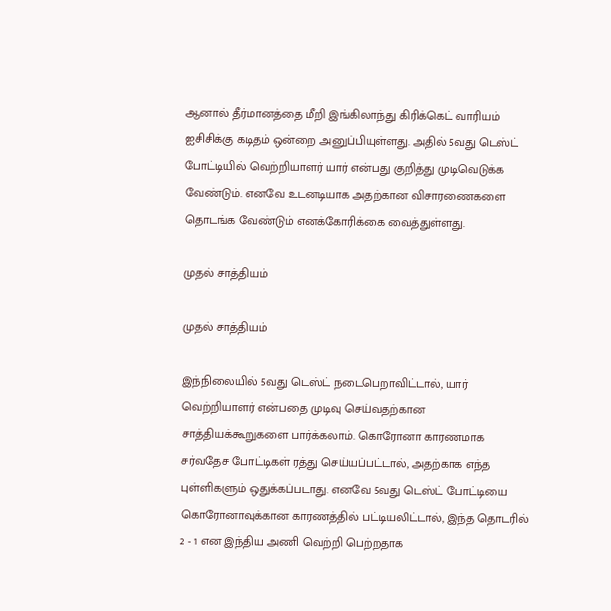ஆனால் தீர்மானத்தை மீறி இங்கிலாந்து கிரிக்கெட் வாரியம் ஐசிசிக்கு கடிதம் ஒன்றை அனுப்பியுள்ளது. அதில் 5வது டெஸ்ட் போட்டியில் வெற்றியாளர் யார் என்பது குறித்து முடிவெடுக்க வேண்டும். எனவே உடனடியாக அதற்கான விசாரணைகளை தொடங்க வேண்டும் எனக்கோரிக்கை வைத்துள்ளது.

முதல் சாத்தியம்

முதல் சாத்தியம்

இந்நிலையில் 5வது டெஸ்ட் நடைபெறாவிட்டால், யார் வெற்றியாளர் என்பதை முடிவு செய்வதற்கான சாத்தியக்கூறுகளை பார்க்கலாம். கொரோனா காரணமாக சர்வதேச போட்டிகள் ரத்து செய்யப்பட்டால், அதற்காக எந்த புள்ளிகளும் ஒதுக்கப்படாது. எனவே 5வது டெஸ்ட் போட்டியை கொரோனாவுக்கான காரணத்தில் பட்டியலிட்டால், இந்த தொடரில் 2 - 1 என இந்திய அணி வெற்றி பெற்றதாக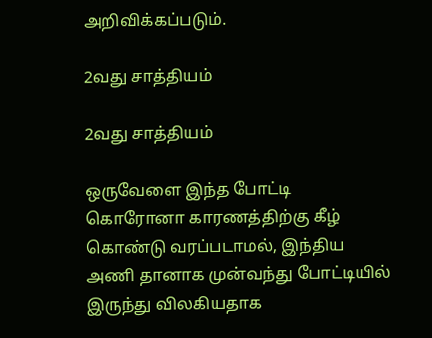அறிவிக்கப்படும்.

2வது சாத்தியம்

2வது சாத்தியம்

ஒருவேளை இந்த போட்டி கொரோனா காரணத்திற்கு கீழ் கொண்டு வரப்படாமல், இந்திய அணி தானாக முன்வந்து போட்டியில் இருந்து விலகியதாக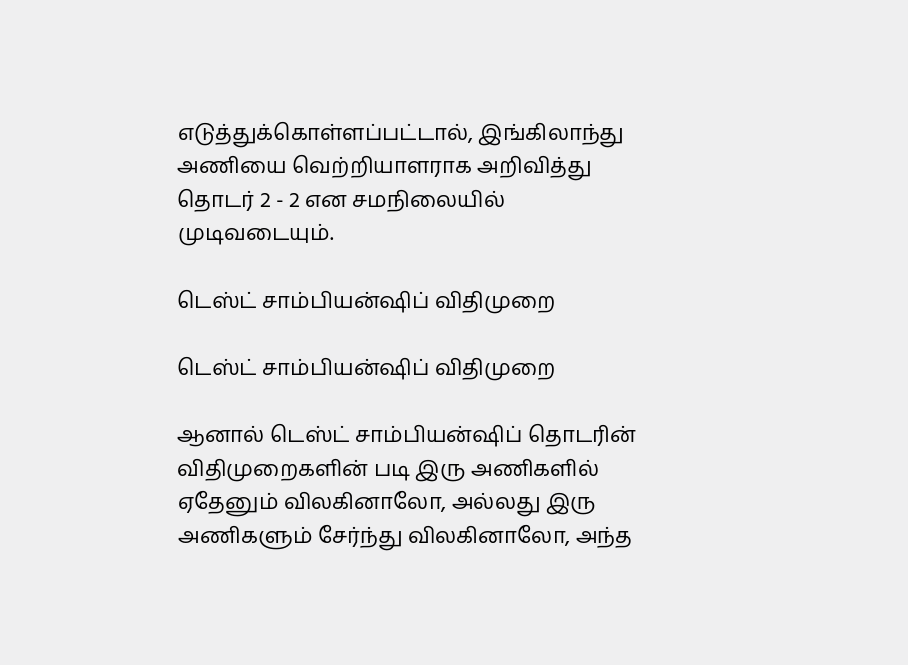எடுத்துக்கொள்ளப்பட்டால், இங்கிலாந்து அணியை வெற்றியாளராக அறிவித்து தொடர் 2 - 2 என சமநிலையில் முடிவடையும்.

டெஸ்ட் சாம்பியன்ஷிப் விதிமுறை

டெஸ்ட் சாம்பியன்ஷிப் விதிமுறை

ஆனால் டெஸ்ட் சாம்பியன்ஷிப் தொடரின் விதிமுறைகளின் படி இரு அணிகளில் ஏதேனும் விலகினாலோ, அல்லது இரு அணிகளும் சேர்ந்து விலகினாலோ, அந்த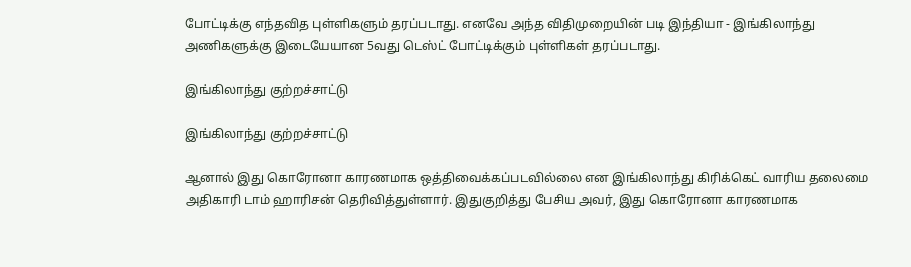போட்டிக்கு எந்தவித புள்ளிகளும் தரப்படாது. எனவே அந்த விதிமுறையின் படி இந்தியா - இங்கிலாந்து அணிகளுக்கு இடையேயான 5வது டெஸ்ட் போட்டிக்கும் புள்ளிகள் தரப்படாது.

இங்கிலாந்து குற்றச்சாட்டு

இங்கிலாந்து குற்றச்சாட்டு

ஆனால் இது கொரோனா காரணமாக ஒத்திவைக்கப்படவில்லை என இங்கிலாந்து கிரிக்கெட் வாரிய தலைமை அதிகாரி டாம் ஹாரிசன் தெரிவித்துள்ளார். இதுகுறித்து பேசிய அவர், இது கொரோனா காரணமாக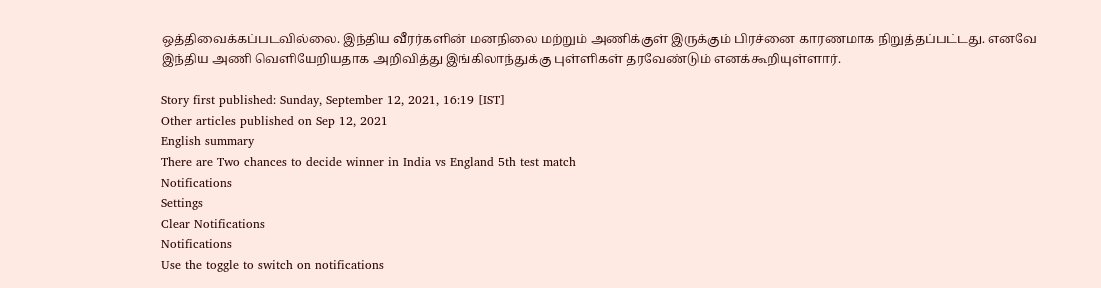ஒத்திவைக்கப்படவில்லை. இந்திய வீரர்களின் மனநிலை மற்றும் அணிக்குள் இருக்கும் பிரச்னை காரணமாக நிறுத்தப்பட்டது. எனவே இந்திய அணி வெளியேறியதாக அறிவித்து இங்கிலாந்துக்கு புள்ளிகள் தரவேண்டும் எனக்கூறியுள்ளார்.

Story first published: Sunday, September 12, 2021, 16:19 [IST]
Other articles published on Sep 12, 2021
English summary
There are Two chances to decide winner in India vs England 5th test match
Notifications
Settings
Clear Notifications
Notifications
Use the toggle to switch on notifications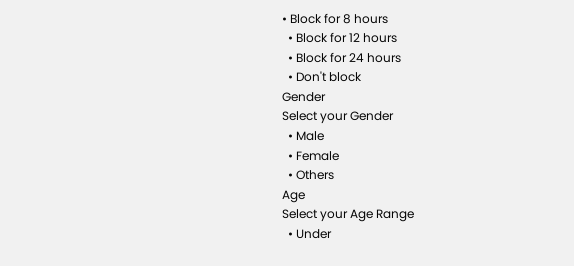• Block for 8 hours
  • Block for 12 hours
  • Block for 24 hours
  • Don't block
Gender
Select your Gender
  • Male
  • Female
  • Others
Age
Select your Age Range
  • Under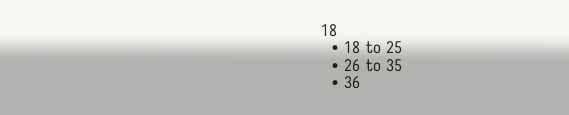18
  • 18 to 25
  • 26 to 35
  • 36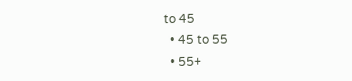to 45
  • 45 to 55
  • 55+